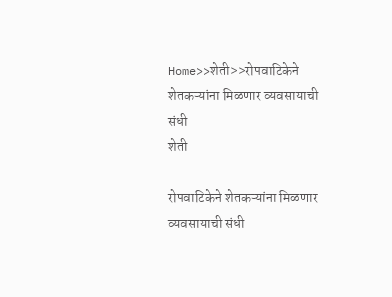Home>>शेती>>रोपवाटिकेने शेतकऱ्यांना मिळणार व्यवसायाची संधी
शेती

रोपवाटिकेने शेतकऱ्यांना मिळणार व्यवसायाची संधी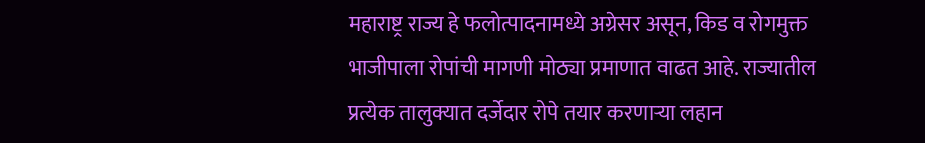महाराष्ट्र राज्य हे फलोत्पादनामध्ये अग्रेसर असून, किड व रोगमुक्त भाजीपाला रोपांची मागणी मोठ्या प्रमाणात वाढत आहे. राज्यातील प्रत्येक तालुक्यात दर्जेदार रोपे तयार करणाऱ्या लहान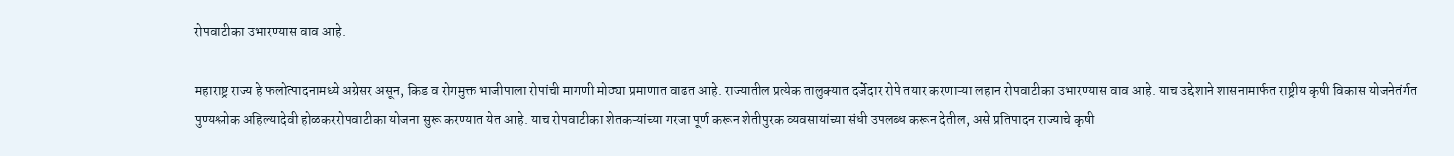रोपवाटीका उभारण्यास वाव आहे.

महाराष्ट्र राज्य हे फलोत्पादनामध्ये अग्रेसर असून, किड व रोगमुक्त भाजीपाला रोपांची मागणी मोठ्या प्रमाणात वाढत आहे. राज्यातील प्रत्येक तालुक्यात दर्जेदार रोपे तयार करणाऱ्या लहान रोपवाटीका उभारण्यास वाव आहे. याच उद्देशाने शासनामार्फत राष्ट्रीय कृषी विकास योजनेतंर्गत पुण्यश्लोक अहिल्यादेवी होळकररोपवाटीका योजना सुरू करण्यात येत आहे. याच रोपवाटीका शेतकऱ्यांच्या गरजा पूर्ण करून शेतीपुरक व्यवसायांच्या संधी उपलब्ध करून देतील, असे प्रतिपादन राज्याचे कृषी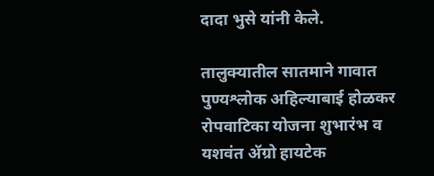दादा भुसे यांनी केले.

तालुक्यातील सातमाने गावात पुण्यश्लोक अहिल्याबाई होळकर रोपवाटिका योजना शुभारंभ व यशवंत ॲग्रो हायटेक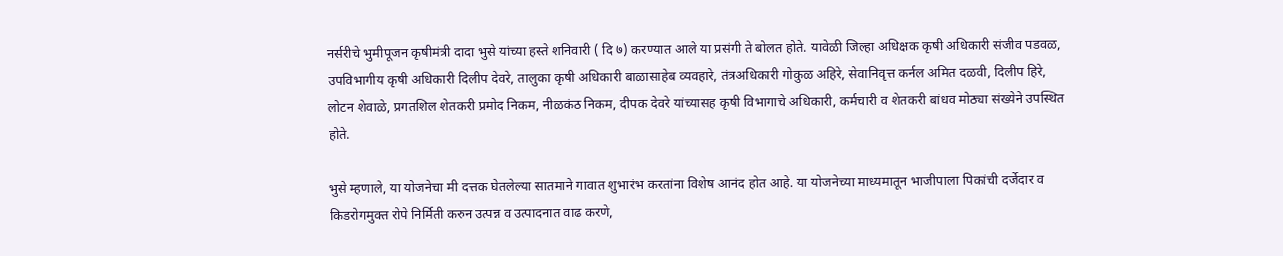नर्सरीचे भुमीपूजन कृषीमंत्री दादा भुसे यांच्या हस्ते शनिवारी ( दि ७) करण्यात आले या प्रसंगी ते बोलत होते. यावेळी जिल्हा अधिक्षक कृषी अधिकारी संजीव पडवळ, उपविभागीय कृषी अधिकारी दिलीप देवरे, तालुका कृषी अधिकारी बाळासाहेब व्यवहारे, तंत्रअधिकारी गोकुळ अहिरे, सेवानिवृत्त कर्नल अमित दळवी, दिलीप हिरे, लोटन शेवाळे, प्रगतशिल शेतकरी प्रमोद निकम, नीळकंठ निकम, दीपक देवरे यांच्यासह कृषी विभागाचे अधिकारी, कर्मचारी व शेतकरी बांधव मोठ्या संख्येने उपस्थित होते.

भुसे म्हणाले, या योजनेचा मी दत्तक घेतलेल्या सातमाने गावात शुभारंभ करतांना विशेष आनंद होत आहे. या योजनेच्या माध्यमातून भाजीपाला पिकांची दर्जेदार व किडरोगमुक्त रोपे निर्मिती करुन उत्पन्न व उत्पादनात वाढ करणे,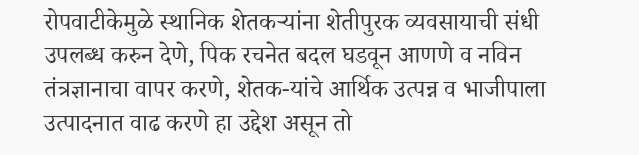रोपवाटीकेमुळे स्थानिक शेतकऱ्यांना शेतीपुरक व्यवसायाची संधी उपलब्ध करुन देणे, पिक रचनेत बदल घडवून आणणे व नविन तंत्रज्ञानाचा वापर करणे, शेतक-यांचे आर्थिक उत्पन्न व भाजीपाला उत्पादनात वाढ करणे हा उद्देश असून तो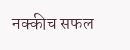नक्कीच सफल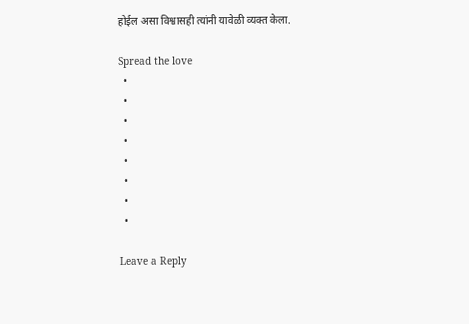होईल असा विश्वासही त्यांनी यावेळी व्यक्त केला.

Spread the love
  •
  •
  •
  •
  •
  •
  •
  •

Leave a Reply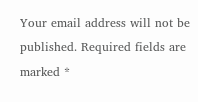Your email address will not be published. Required fields are marked *